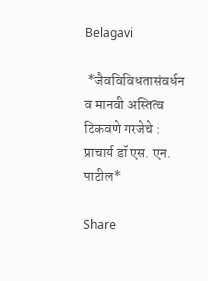Belagavi

 *जैवविविधतासंवर्धन व मानवी अस्तित्व टिकवणे गरजेचे : प्राचार्य डॉ एस. एन. पाटील*

Share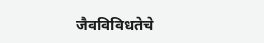जैवविविधतेचे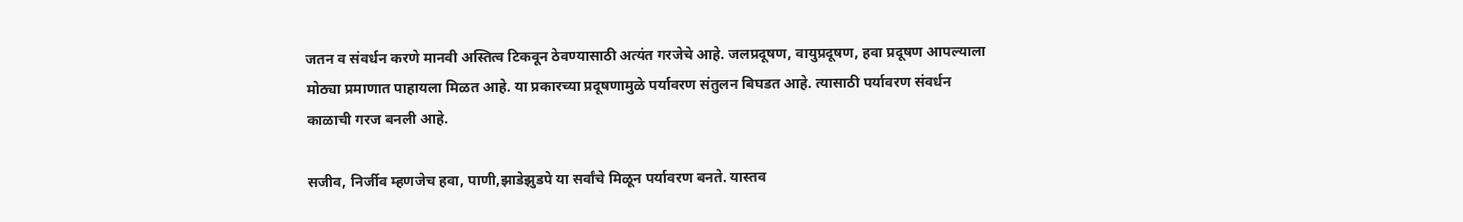जतन व संवर्धन करणे मानवी अस्तित्व टिकवून ठेवण्यासाठी अत्यंत गरजेचे आहे. जलप्रदूषण, वायुप्रदूषण, हवा प्रदूषण आपल्याला मोठ्या प्रमाणात पाहायला मिळत आहे. या प्रकारच्या प्रदूषणामुळे पर्यावरण संतुलन बिघडत आहे. त्यासाठी पर्यावरण संवर्धन काळाची गरज बनली आहे.

सजीव, निर्जीव म्हणजेच हवा, पाणी,झाडेझुडपे या सर्वांचे मिळून पर्यावरण बनते. यास्तव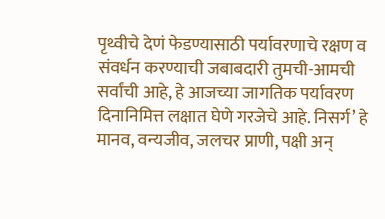पृथ्वीचे देणं फेडण्यासाठी पर्यावरणाचे रक्षण व संवर्धन करण्याची जबाबदारी तुमची-आमची सर्वांची आहे, हे आजच्या जागतिक पर्यावरण दिनानिमित्त लक्षात घेणे गरजेचे आहे. निसर्ग’ हे मानव, वन्यजीव, जलचर प्राणी, पक्षी अन्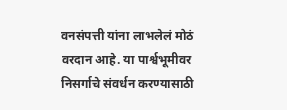वनसंपत्ती यांना लाभलेलं मोठं वरदान आहे. या पार्श्वभूमीवर निसर्गाचे संवर्धन करण्यासाठी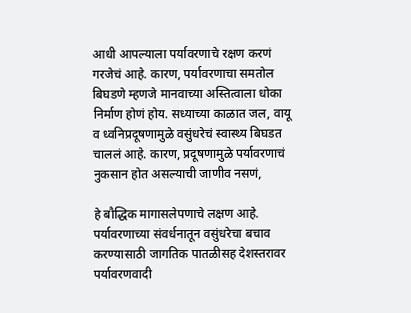आधी आपल्याला पर्यावरणाचे रक्षण करणं गरजेचं आहे. कारण, पर्यावरणाचा समतोल बिघडणे म्हणजे मानवाच्या अस्तित्वाला धोका निर्माण होणं होय. सध्याच्या काळात जल, वायू व ध्वनिप्रदूषणामुळे वसुंधरेचं स्वास्थ्य बिघडत चाललं आहे. कारण, प्रदूषणामुळे पर्यावरणाचं नुकसान होत असल्याची जाणीव नसणं,

हे बौद्धिक मागासलेपणाचे लक्षण आहे. पर्यावरणाच्या संवर्धनातून वसुंधरेचा बचाव करण्यासाठी जागतिक पातळीसह देशस्तरावर पर्यावरणवादी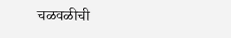चळवळीची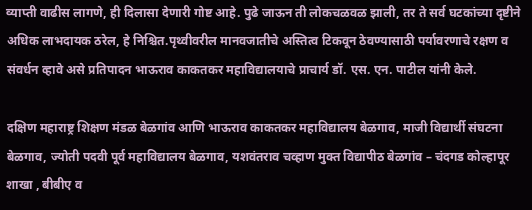व्याप्ती वाढीस लागणे, ही दिलासा देणारी गोष्ट आहे. पुढे जाऊन ती लोकचळवळ झाली, तर ते सर्व घटकांच्या दृष्टीने अधिक लाभदायक ठरेल, हे निश्चित.पृथ्वीवरील मानवजातीचे अस्तित्व टिकवून ठेवण्यासाठी पर्यावरणाचे रक्षण व संवर्धन व्हावे असे प्रतिपादन भाऊराव काकतकर महाविद्यालयाचे प्राचार्य डॉ. एस. एन. पाटील यांनी केले.

दक्षिण महाराष्ट्र शिक्षण मंडळ बेळगांव आणि भाऊराव काकतकर महाविद्यालय बेळगाव, माजी विद्यार्थी संघटना बेळगाव, ज्योती पदवी पूर्व महाविद्यालय बेळगाव, यशवंतराव चव्हाण मुक्त विद्यापीठ बेळगांव – चंदगड कोल्हापूर शाखा , बीबीए व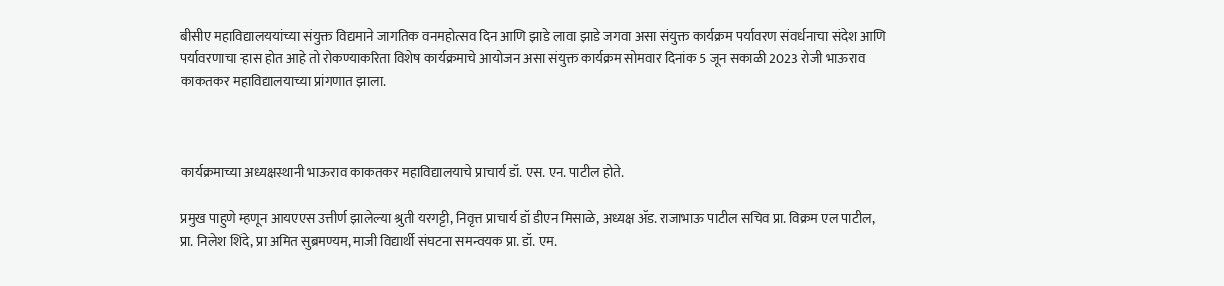बीसीए महाविद्यालययांच्या संयुक्त विद्यमाने जागतिक वनमहोत्सव दिन आणि झाडे लावा झाडे जगवा असा संयुक्त कार्यक्रम पर्यावरण संवर्धनाचा संदेश आणि पर्यावरणाचा ऱ्हास होत आहे तो रोकण्याकरिता विशेष कार्यक्रमाचे आयोजन असा संयुक्त कार्यक्रम सोमवार दिनांक 5 जून सकाळी 2023 रोजी भाऊराव काकतकर महाविद्यालयाच्या प्रांगणात झाला.



कार्यक्रमाच्या अध्यक्षस्थानी भाऊराव काकतकर महाविद्यालयाचे प्राचार्य डॉ. एस. एन. पाटील होते.

प्रमुख पाहुणे म्हणून आयएएस उत्तीर्ण झालेल्या श्रुती यरगट्टी, निवृत्त प्राचार्य डॉ डीएन मिसाळे, अध्यक्ष ॲड. राजाभाऊ पाटील सचिव प्रा. विक्रम एल पाटील, प्रा. निलेश शिंदे, प्रा अमित सुब्रमण्यम, माजी विद्यार्थी संघटना समन्वयक प्रा. डॉ. एम.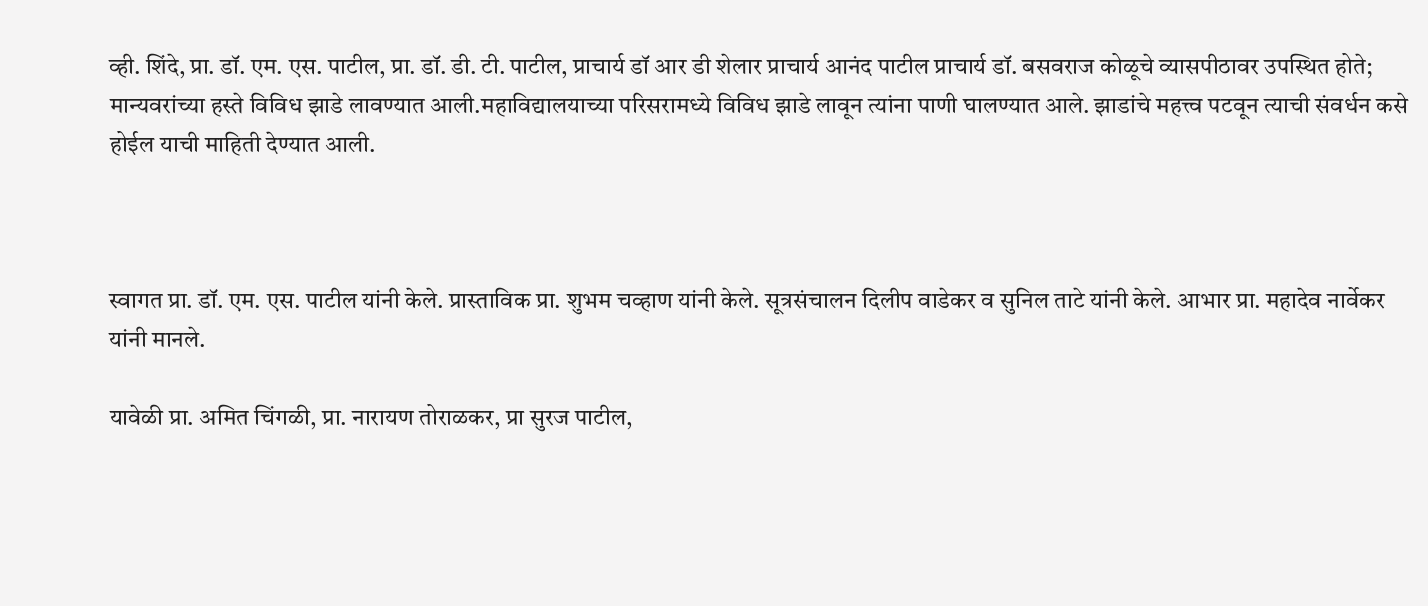व्ही. शिंदे, प्रा. डॉ. एम. एस. पाटील, प्रा. डॉ. डी. टी. पाटील, प्राचार्य डॉ आर डी शेलार प्राचार्य आनंद पाटील प्राचार्य डॉ. बसवराज कोळूचे व्यासपीठावर उपस्थित होते; मान्यवरांच्या हस्ते विविध झाडे लावण्यात आली.महाविद्यालयाच्या परिसरामध्ये विविध झाडे लावून त्यांना पाणी घालण्यात आले. झाडांचे महत्त्व पटवून त्याची संवर्धन कसे होईल याची माहिती देण्यात आली.



स्वागत प्रा. डॉ. एम. एस. पाटील यांनी केले. प्रास्ताविक प्रा. शुभम चव्हाण यांनी केले. सूत्रसंचालन दिलीप वाडेकर व सुनिल ताटे यांनी केले. आभार प्रा. महादेव नार्वेकर यांनी मानले.

यावेळी प्रा. अमित चिंगळी, प्रा. नारायण तोराळकर, प्रा सुरज पाटील,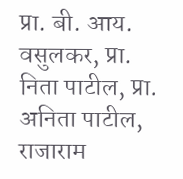प्रा. बी. आय. वसुलकर, प्रा. निता पाटील, प्रा. अनिता पाटील, राजाराम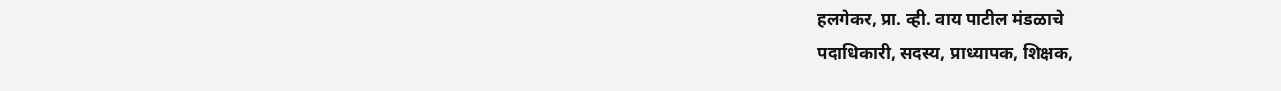हलगेकर, प्रा. व्ही. वाय पाटील मंडळाचे
पदाधिकारी, सदस्य, प्राध्यापक, शिक्षक,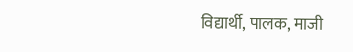विद्यार्थी, पालक, माजी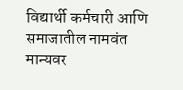विद्यार्थी कर्मचारी आणि समाजातील नामवंत मान्यवर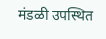मंडळी उपस्थित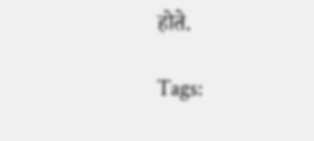होते.

Tags: